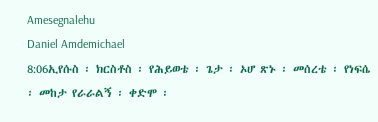Amesegnalehu
Daniel Amdemichael
8:06ኢየሱስ ፡ ክርስቶስ ፡ የሕይወቴ ፡ ጌታ ፡ ኦሆ ጽኑ ፡ መሰረቴ ፡ የነፍሴ ፡ መከታ የራራልኝ ፡ ቀድሞ ፡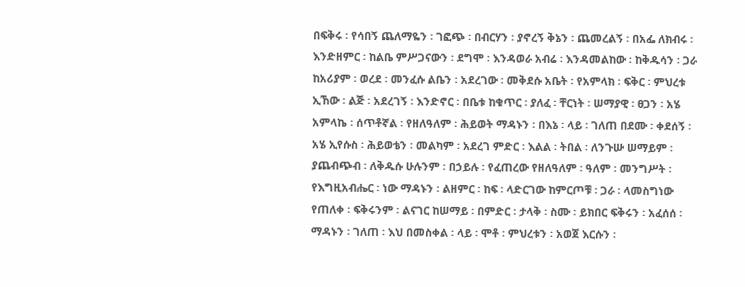በፍቅሩ ፡ የሳበኝ ጨለማዬን ፡ ገፎጭ ፡ በብርሃን ፡ ያኖረኝ ቅኔን ፡ ጨመረልኝ ፡ በአፌ ለክብሩ ፡ እንድዘምር ፡ ከልቤ ምሥጋናውን ፡ ደግሞ ፡ እንዳወራ አብሬ ፡ እንዳመልከው ፡ ከቅዱሳን ፡ ጋራ ከአሪያም ፡ ወረደ ፡ መንፈሱ ልቤን ፡ አደረገው ፡ መቅደሱ አቤት ፡ የአምላክ ፡ ፍቅር ፡ ምህረቱ ኢኸው ፡ ልጅ ፡ አደረገኝ ፡ እንድኖር ፡ በቤቱ ከቁጥር ፡ ያለፈ ፡ ቸርነት ፡ ሠማያዊ ፡ ፀጋን ፡ አሄ አምላኬ ፡ ሰጥቶኛል ፡ የዘለዓለም ፡ ሕይወት ማዳኑን ፡ በእኔ ፡ ላይ ፡ ገለጠ በደሙ ፡ ቀደሰኝ ፡ አሄ ኢየሱስ ፡ ሕይወቴን ፡ መልካም ፡ አደረገ ምድር ፡ እልል ፡ ትበል ፡ ለንጉሡ ሠማይም ፡ ያጨብጭብ ፡ ለቅዱሱ ሁሉንም ፡ በኃይሉ ፡ የፈጠረው የዘለዓለም ፡ ዓለም ፡ መንግሥት ፡ የእግዚአብሔር ፡ ነው ማዳኑን ፡ ልዘምር ፡ ከፍ ፡ ላድርገው ከምርጦቹ ፡ ጋራ ፡ ላመስግነው የጠለቀ ፡ ፍቅሩንም ፡ ልናገር ከሠማይ ፡ በምድር ፡ ታላቅ ፡ ስሙ ፡ ይክበር ፍቅሩን ፡ አፈሰሰ ፡ ማዳኑን ፡ ገለጠ ፡ እህ በመስቀል ፡ ላይ ፡ ሞቶ ፡ ምህረቱን ፡ አወጀ እርሱን ፡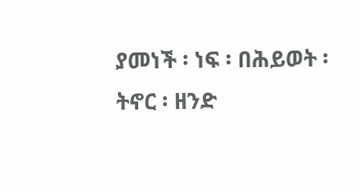ያመነች ፡ ነፍ ፡ በሕይወት ፡ ትኖር ፡ ዘንድ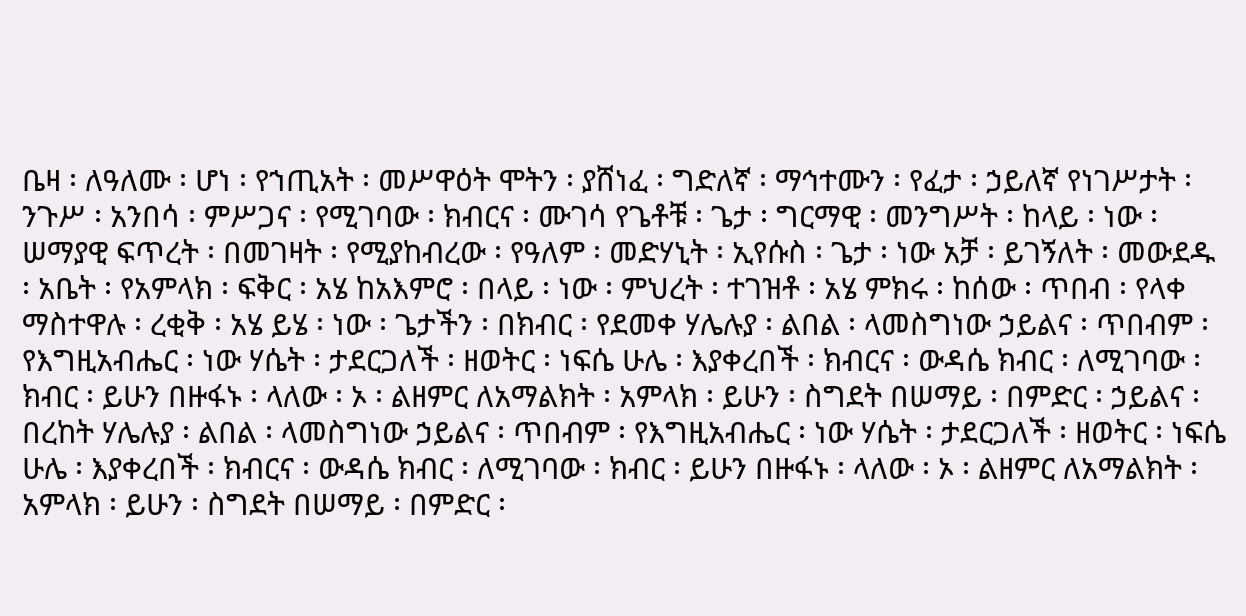ቤዛ ፡ ለዓለሙ ፡ ሆነ ፡ የኀጢአት ፡ መሥዋዕት ሞትን ፡ ያሸነፈ ፡ ግድለኛ ፡ ማኅተሙን ፡ የፈታ ፡ ኃይለኛ የነገሥታት ፡ ንጉሥ ፡ አንበሳ ፡ ምሥጋና ፡ የሚገባው ፡ ክብርና ፡ ሙገሳ የጌቶቹ ፡ ጌታ ፡ ግርማዊ ፡ መንግሥት ፡ ከላይ ፡ ነው ፡ ሠማያዊ ፍጥረት ፡ በመገዛት ፡ የሚያከብረው ፡ የዓለም ፡ መድሃኒት ፡ ኢየሱስ ፡ ጌታ ፡ ነው አቻ ፡ ይገኝለት ፡ መውደዱ ፡ አቤት ፡ የአምላክ ፡ ፍቅር ፡ አሄ ከአእምሮ ፡ በላይ ፡ ነው ፡ ምህረት ፡ ተገዝቶ ፡ አሄ ምክሩ ፡ ከሰው ፡ ጥበብ ፡ የላቀ ማስተዋሉ ፡ ረቂቅ ፡ አሄ ይሄ ፡ ነው ፡ ጌታችን ፡ በክብር ፡ የደመቀ ሃሌሉያ ፡ ልበል ፡ ላመስግነው ኃይልና ፡ ጥበብም ፡ የእግዚአብሔር ፡ ነው ሃሴት ፡ ታደርጋለች ፡ ዘወትር ፡ ነፍሴ ሁሌ ፡ እያቀረበች ፡ ክብርና ፡ ውዳሴ ክብር ፡ ለሚገባው ፡ ክብር ፡ ይሁን በዙፋኑ ፡ ላለው ፡ ኦ ፡ ልዘምር ለአማልክት ፡ አምላክ ፡ ይሁን ፡ ስግደት በሠማይ ፡ በምድር ፡ ኃይልና ፡ በረከት ሃሌሉያ ፡ ልበል ፡ ላመስግነው ኃይልና ፡ ጥበብም ፡ የእግዚአብሔር ፡ ነው ሃሴት ፡ ታደርጋለች ፡ ዘወትር ፡ ነፍሴ ሁሌ ፡ እያቀረበች ፡ ክብርና ፡ ውዳሴ ክብር ፡ ለሚገባው ፡ ክብር ፡ ይሁን በዙፋኑ ፡ ላለው ፡ ኦ ፡ ልዘምር ለአማልክት ፡ አምላክ ፡ ይሁን ፡ ስግደት በሠማይ ፡ በምድር ፡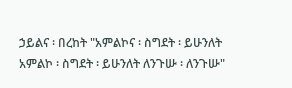ኃይልና ፡ በረከት "አምልኮና ፡ ስግደት ፡ ይሁንለት አምልኮ ፡ ስግደት ፡ ይሁንለት ለንጉሡ ፡ ለንጉሡ"